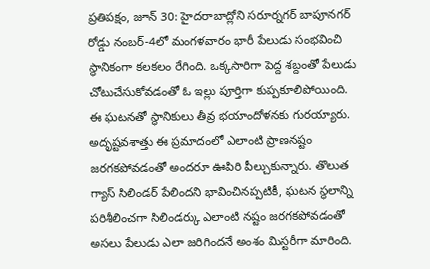ప్రతిపక్షం, జూన్ 30: హైదరాబాద్లోని సరూర్నగర్ బాపూనగర్ రోడ్డు నంబర్-4లో మంగళవారం భారీ పేలుడు సంభవించి స్థానికంగా కలకలం రేగింది. ఒక్కసారిగా పెద్ద శబ్దంతో పేలుడు చోటుచేసుకోవడంతో ఓ ఇల్లు పూర్తిగా కుప్పకూలిపోయింది. ఈ ఘటనతో స్థానికులు తీవ్ర భయాందోళనకు గురయ్యారు.
అదృష్టవశాత్తు ఈ ప్రమాదంలో ఎలాంటి ప్రాణనష్టం జరగకపోవడంతో అందరూ ఊపిరి పీల్చుకున్నారు. తొలుత గ్యాస్ సిలిండర్ పేలిందని భావించినప్పటికీ, ఘటన స్థలాన్ని పరిశీలించగా సిలిండర్కు ఎలాంటి నష్టం జరగకపోవడంతో అసలు పేలుడు ఎలా జరిగిందనే అంశం మిస్టరీగా మారింది.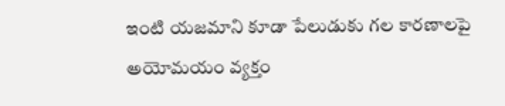ఇంటి యజమాని కూడా పేలుడుకు గల కారణాలపై అయోమయం వ్యక్తం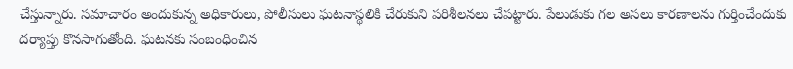చేస్తున్నారు. సమాచారం అందుకున్న అధికారులు, పోలీసులు ఘటనాస్థలికి చేరుకుని పరిశీలనలు చేపట్టారు. పేలుడుకు గల అసలు కారణాలను గుర్తించేందుకు దర్యాప్తు కొనసాగుతోంది. ఘటనకు సంబంధించిన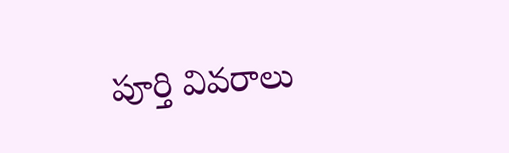పూర్తి వివరాలు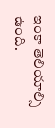ఇంకా తెలియాల్సి ఉంది.